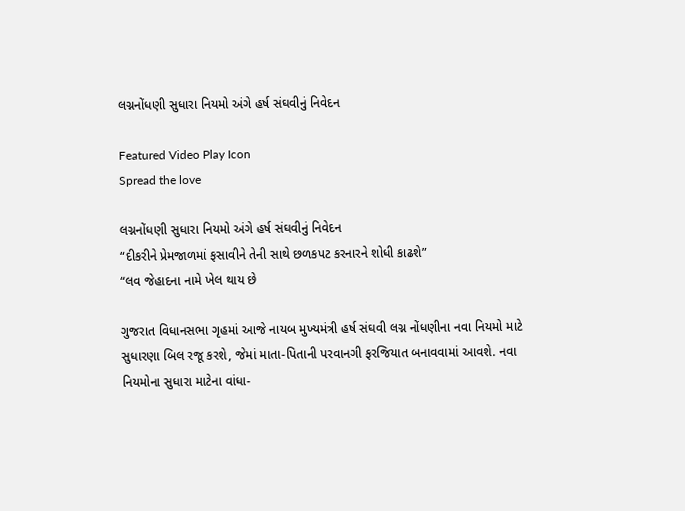લગ્નનોંધણી સુધારા નિયમો અંગે હર્ષ સંઘવીનું નિવેદન

Featured Video Play Icon
Spread the love

લગ્નનોંધણી સુધારા નિયમો અંગે હર્ષ સંઘવીનું નિવેદન
“દીકરીને પ્રેમજાળમાં ફસાવીને તેની સાથે છળકપટ કરનારને શોધી કાઢશે”
“લવ જેહાદના નામે ખેલ થાય છે

ગુજરાત વિધાનસભા ગૃહમાં આજે નાયબ મુખ્યમંત્રી હર્ષ સંઘવી લગ્ન નોંધણીના નવા નિયમો માટે સુધારણા બિલ રજૂ કરશે, જેમાં માતા-પિતાની પરવાનગી ફરજિયાત બનાવવામાં આવશે. નવા નિયમોના સુધારા માટેના વાંધા-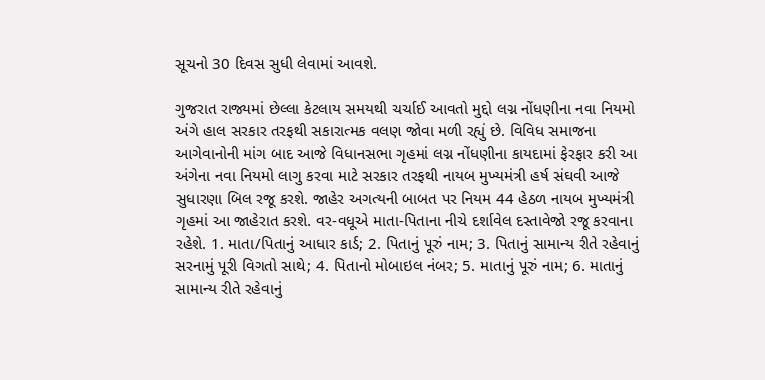સૂચનો 30 દિવસ સુધી લેવામાં આવશે.

ગુજરાત રાજ્યમાં છેલ્લા કેટલાય સમયથી ચર્ચાઈ આવતો મુદ્દો લગ્ન નોંધણીના નવા નિયમો અંગે હાલ સરકાર તરફથી સકારાત્મક વલણ જોવા મળી રહ્યું છે. વિવિધ સમાજના આગેવાનોની માંગ બાદ આજે વિધાનસભા ગૃહમાં લગ્ન નોંધણીના કાયદામાં ફેરફાર કરી આ અંગેના નવા નિયમો લાગુ કરવા માટે સરકાર તરફથી નાયબ મુખ્યમંત્રી હર્ષ સંઘવી આજે સુધારણા બિલ રજૂ કરશે. જાહેર અગત્યની બાબત પર નિયમ 44 હેઠળ નાયબ મુખ્યમંત્રી ગૃહમાં આ જાહેરાત કરશે. વર-વધૂએ માતા-પિતાના નીચે દર્શાવેલ દસ્તાવેજો રજૂ કરવાના રહેશે. 1. માતા/પિતાનું આધાર કાર્ડ; 2. પિતાનું પૂરું નામ; 3. પિતાનું સામાન્ય રીતે રહેવાનું સરનામું પૂરી વિગતો સાથે; 4. પિતાનો મોબાઇલ નંબર; 5. માતાનું પૂરું નામ; 6. માતાનું સામાન્ય રીતે રહેવાનું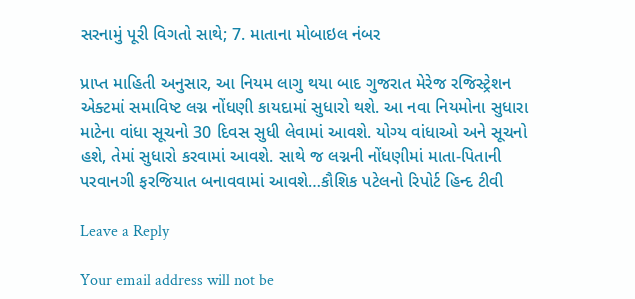સરનામું પૂરી વિગતો સાથે; 7. માતાના મોબાઇલ નંબર

પ્રાપ્ત માહિતી અનુસાર, આ નિયમ લાગુ થયા બાદ ગુજરાત મેરેજ રજિસ્ટ્રેશન એક્ટમાં સમાવિષ્ટ લગ્ન નોંધણી કાયદામાં સુધારો થશે. આ નવા નિયમોના સુધારા માટેના વાંધા સૂચનો 30 દિવસ સુધી લેવામાં આવશે. યોગ્ય વાંધાઓ અને સૂચનો હશે, તેમાં સુધારો કરવામાં આવશે. સાથે જ લગ્નની નોંધણીમાં માતા-પિતાની પરવાનગી ફરજિયાત બનાવવામાં આવશે…કૌશિક પટેલનો રિપોર્ટ હિન્દ ટીવી

Leave a Reply

Your email address will not be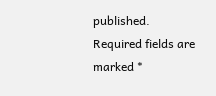published. Required fields are marked *